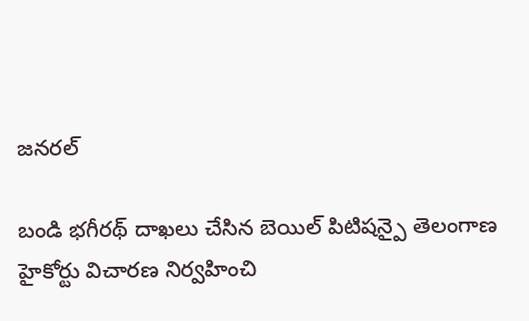జనరల్

బండి భగీరథ్ దాఖలు చేసిన బెయిల్ పిటిషన్పై తెలంగాణ హైకోర్టు విచారణ నిర్వహించి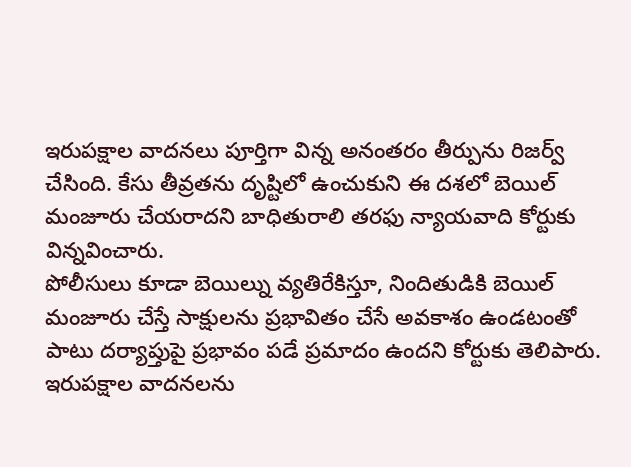ఇరుపక్షాల వాదనలు పూర్తిగా విన్న అనంతరం తీర్పును రిజర్వ్ చేసింది. కేసు తీవ్రతను దృష్టిలో ఉంచుకుని ఈ దశలో బెయిల్ మంజూరు చేయరాదని బాధితురాలి తరఫు న్యాయవాది కోర్టుకు విన్నవించారు.
పోలీసులు కూడా బెయిల్ను వ్యతిరేకిస్తూ, నిందితుడికి బెయిల్ మంజూరు చేస్తే సాక్షులను ప్రభావితం చేసే అవకాశం ఉండటంతో పాటు దర్యాప్తుపై ప్రభావం పడే ప్రమాదం ఉందని కోర్టుకు తెలిపారు. ఇరుపక్షాల వాదనలను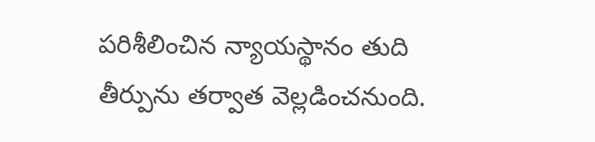పరిశీలించిన న్యాయస్థానం తుది తీర్పును తర్వాత వెల్లడించనుంది.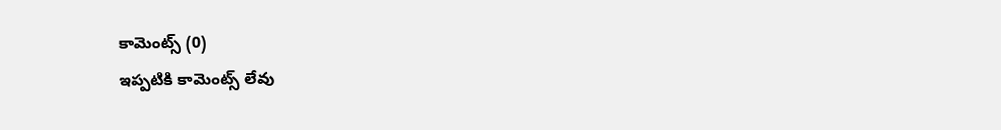కామెంట్స్ (0)
ఇప్పటికి కామెంట్స్ లేవు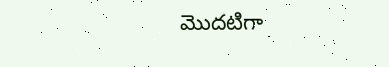మొదటిగా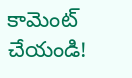కామెంట్ చేయండి!